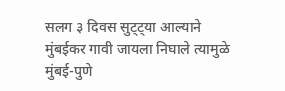सलग ३ दिवस सुट्ट्या आल्याने मुंबईकर गावी जायला निघाले त्यामुळे मुंबई-पुणे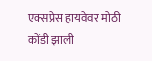एक्सप्रेस हायवेवर मोठी कोंडी झाली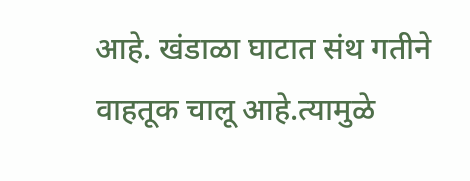आहे. खंडाळा घाटात संथ गतीने वाहतूक चालू आहे.त्यामुळे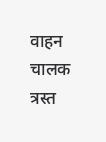वाहन चालक त्रस्त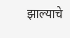झाल्याचे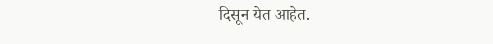दिसून येत आहेत.